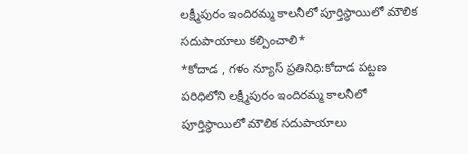లక్ష్మీపురం ఇందిరమ్మ కాలనీలో పూర్తిస్థాయిలో మౌలిక సదుపాయాలు కల్పించాలి*
*కోదాడ , గళం న్యూస్ ప్రతినిధి:కోదాడ పట్టణ పరిధిలోని లక్ష్మీపురం ఇందిరమ్మ కాలనీలో పూర్తిస్థాయిలో మౌలిక సదుపాయాలు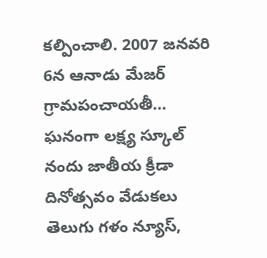కల్పించాలి. 2007 జనవరి 6న ఆనాడు మేజర్ గ్రామపంచాయతీ…
ఘనంగా లక్ష్య స్కూల్ నందు జాతీయ క్రీడా దినోత్సవం వేడుకలు
తెలుగు గళం న్యూస్,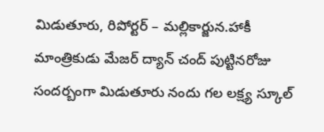మిడుతూరు, రిపోర్టర్ – మల్లికార్జున.హాకీ మాంత్రికుడు మేజర్ ద్యాన్ చంద్ పుట్టినరోజు సందర్బంగా మిడుతూరు నందు గల లక్ష్య స్కూల్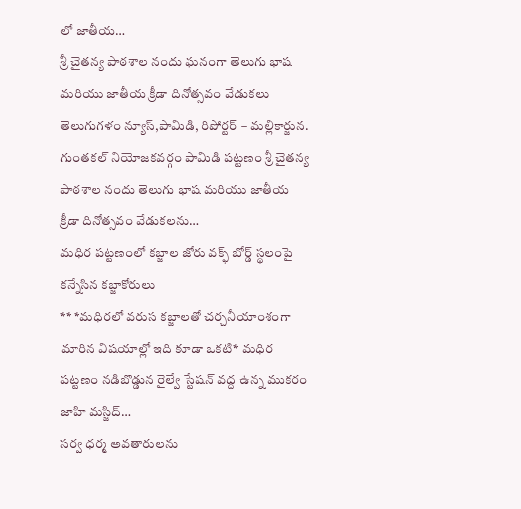లో జాతీయ…
శ్రీ చైతన్య పాఠశాల నందు ఘనంగా తెలుగు భాష మరియు జాతీయ క్రీడా దినోత్సవం వేడుకలు
తెలుగుగళం న్యూస్,పామిడి, రిపోర్టర్ – మల్లికార్జున. గుంతకల్ నియోజకవర్గం పామిడి పట్టణం శ్రీ చైతన్య పాఠశాల నందు తెలుగు భాష మరియు జాతీయ క్రీడా దినోత్సవం వేడుకలను…
మధిర పట్టణంలో కబ్జాల జోరు వక్ఫ్ బోర్డ్ స్థలంపై కన్నేసిన కబ్జాకోరులు
** *మధిరలో వరుస కబ్జాలతో చర్చనీయాంశంగా మారిన విషయాల్లో ఇది కూడా ఒకటి* మధిర పట్టణం నడిబొడ్డున రైల్వే స్టేషన్ వద్ద ఉన్న ముకరం జాహి మస్జిద్…
సర్వ ధర్మ అవతారులను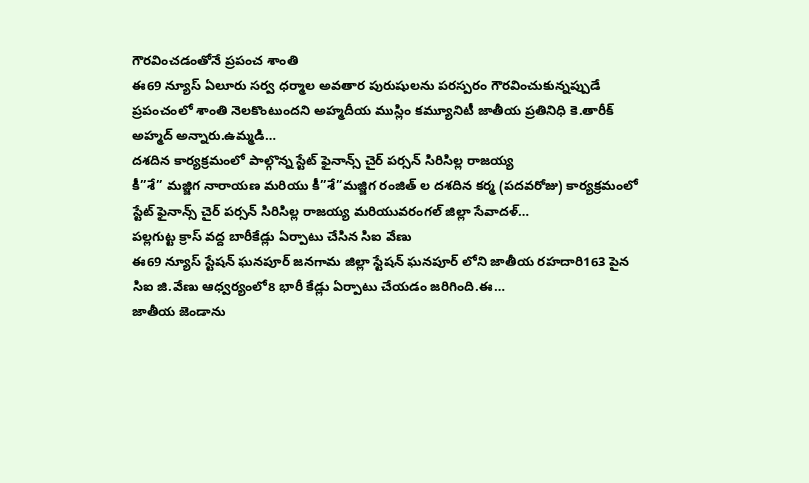గౌరవించడంతోనే ప్రపంచ శాంతి
ఈ69 న్యూస్ ఏలూరు సర్వ ధర్మాల అవతార పురుషులను పరస్పరం గౌరవించుకున్నప్పుడే ప్రపంచంలో శాంతి నెలకొంటుందని అహ్మదీయ ముస్లిం కమ్యూనిటీ జాతీయ ప్రతినిధి కె.తారీక్ అహ్మద్ అన్నారు.ఉమ్మడి…
దశదిన కార్యక్రమంలో పాల్గొన్న స్టేట్ ఫైనాన్స్ చైర్ పర్సన్ సిరిసిల్ల రాజయ్య
కీ”శే” మజ్జిగ నారాయణ మరియు కీ”శే”మజ్జిగ రంజిత్ ల దశదిన కర్మ (పదవరోజు) కార్యక్రమంలో స్టేట్ ఫైనాన్స్ చైర్ పర్సన్ సిరిసిల్ల రాజయ్య మరియువరంగల్ జిల్లా సేవాదళ్…
పల్లగుట్ట క్రాస్ వద్ద బారీకేడ్లు ఏర్పాటు చేసిన సిఐ వేణు
ఈ69 న్యూస్ స్టేషన్ ఘనపూర్ జనగామ జిల్లా స్టేషన్ ఘనపూర్ లోని జాతీయ రహదారి163 పైన సిఐ జి.వేణు ఆధ్వర్యంలో8 భారీ కేడ్లు ఏర్పాటు చేయడం జరిగింది.ఈ…
జాతీయ జెండాను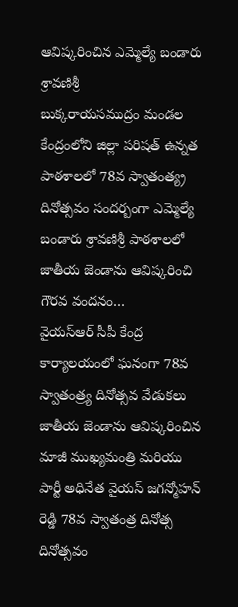ఆవిష్కరించిన ఎమ్మెల్యే బండారు శ్రావణిశ్రీ
బుక్కరాయసముద్రం మండల కేంద్రంలోని జిల్లా పరిషత్ ఉన్నత పాఠశాలలో 78వ స్వాతంత్య్ర దినోత్సవం సందర్బంగా ఎమ్మెల్యే బండారు శ్రావణిశ్రీ పాఠశాలలో జాతీయ జెండాను ఆవిష్కరించి గౌరవ వందనం…
వైయస్ఆర్ సీపీ కేంద్ర కార్యాలయంలో ఘనంగా 78వ స్వాతంత్ర్య దినోత్సవ వేడుకలు
జాతీయ జెండాను ఆవిష్కరించిన మాజీ ముఖ్యమంత్రి మరియు పార్టీ అధినేత వైయస్ జగన్మోహన్ రెడ్డి 78వ స్వాతంత్ర దినోత్స దినోత్సవం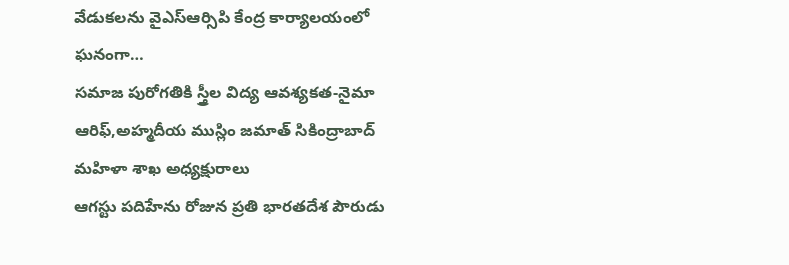వేడుకలను వైఎస్ఆర్సిపి కేంద్ర కార్యాలయంలో ఘనంగా…
సమాజ పురోగతికి స్త్రీల విద్య ఆవశ్యకత-నైమా ఆరిఫ్,అహ్మదీయ ముస్లిం జమాత్ సికింద్రాబాద్ మహిళా శాఖ అధ్యక్షురాలు
ఆగస్టు పదిహేను రోజున ప్రతి భారతదేశ పౌరుడు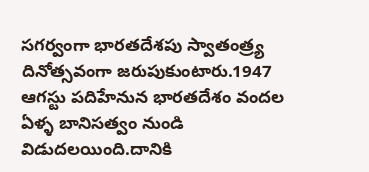సగర్వంగా భారతదేశపు స్వాతంత్ర్య దినోత్సవంగా జరుపుకుంటారు.1947 ఆగస్టు పదిహేనున భారతదేశం వందల ఏళ్ళ బానిసత్వం నుండి విడుదలయింది.దానికి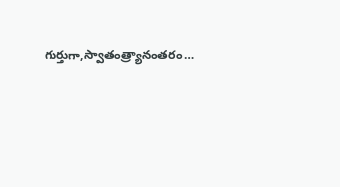గుర్తుగా,స్వాతంత్ర్యానంతరం…